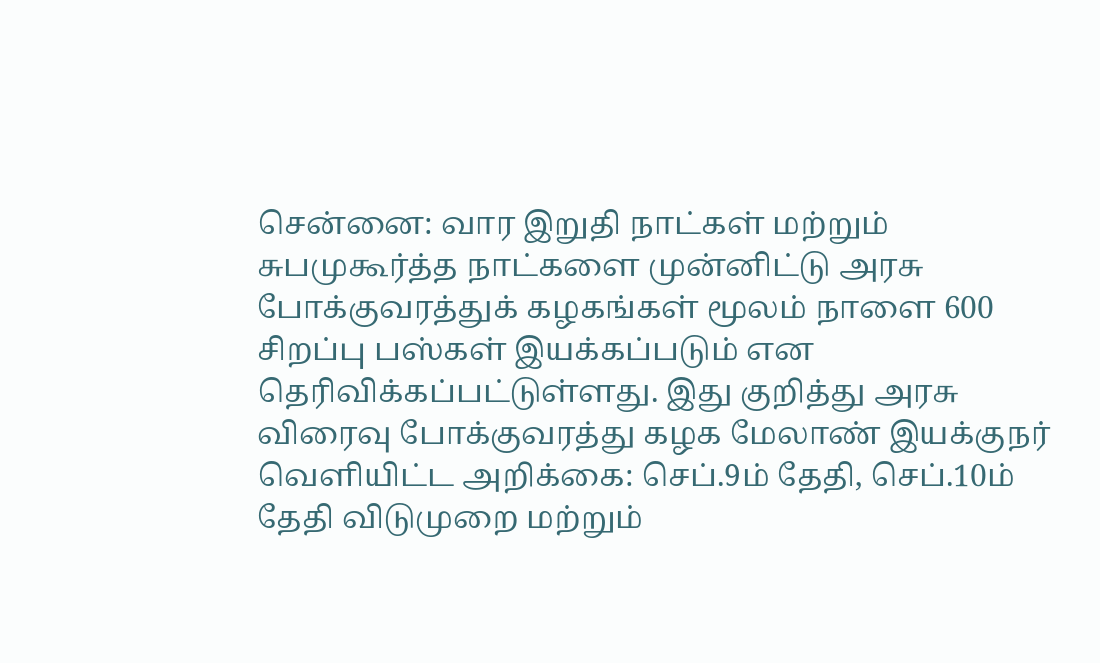சென்னை: வார இறுதி நாட்கள் மற்றும் சுபமுகூர்த்த நாட்களை முன்னிட்டு அரசு போக்குவரத்துக் கழகங்கள் மூலம் நாளை 600 சிறப்பு பஸ்கள் இயக்கப்படும் என தெரிவிக்கப்பட்டுள்ளது. இது குறித்து அரசு விரைவு போக்குவரத்து கழக மேலாண் இயக்குநர் வெளியிட்ட அறிக்கை: செப்.9ம் தேதி, செப்.10ம் தேதி விடுமுறை மற்றும்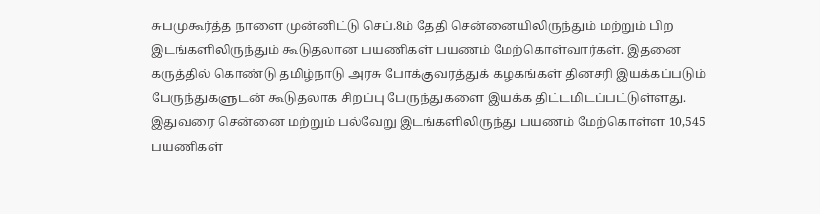சுபமுகூர்த்த நாளை முன்னிட்டு செப்.8ம் தேதி சென்னையிலிருந்தும் மற்றும் பிற இடங்களிலிருந்தும் கூடுதலான பயணிகள் பயணம் மேற்கொள்வார்கள். இதனை கருத்தில் கொண்டு தமிழ்நாடு அரசு போக்குவரத்துக் கழகங்கள் தினசரி இயக்கப்படும் பேருந்துகளுடன் கூடுதலாக சிறப்பு பேருந்துகளை இயக்க திட்டமிடப்பட்டுள்ளது.
இதுவரை சென்னை மற்றும் பல்வேறு இடங்களிலிருந்து பயணம் மேற்கொள்ள 10,545 பயணிகள்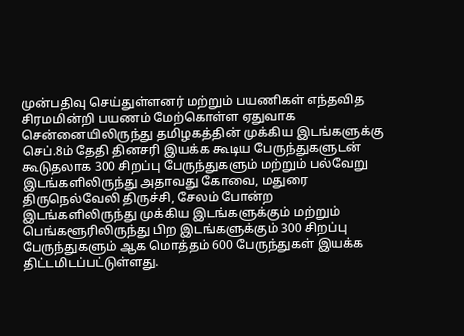முன்பதிவு செய்துள்ளனர் மற்றும் பயணிகள் எந்தவித சிரமமின்றி பயணம் மேற்கொள்ள ஏதுவாக சென்னையிலிருந்து தமிழகத்தின் முக்கிய இடங்களுக்கு செப்.8ம் தேதி தினசரி இயக்க கூடிய பேருந்துகளுடன் கூடுதலாக 300 சிறப்பு பேருந்துகளும் மற்றும் பல்வேறு இடங்களிலிருந்து அதாவது கோவை, மதுரை திருநெல்வேலி திருச்சி, சேலம் போன்ற இடங்களிலிருந்து முக்கிய இடங்களுக்கும் மற்றும் பெங்களூரிலிருந்து பிற இடங்களுக்கும் 300 சிறப்பு பேருந்துகளும் ஆக மொத்தம் 600 பேருந்துகள் இயக்க திட்டமிடப்பட்டுள்ளது.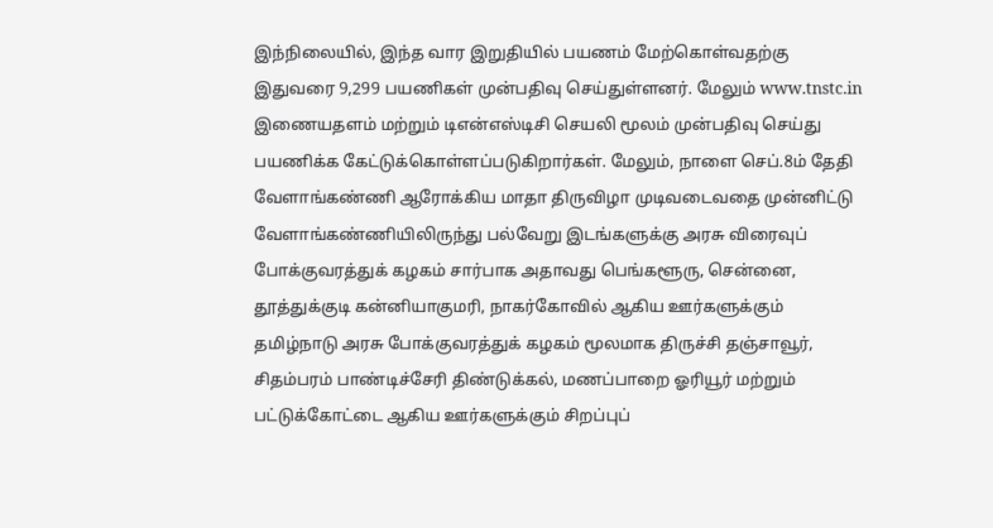இந்நிலையில், இந்த வார இறுதியில் பயணம் மேற்கொள்வதற்கு இதுவரை 9,299 பயணிகள் முன்பதிவு செய்துள்ளனர். மேலும் www.tnstc.in இணையதளம் மற்றும் டிஎன்எஸ்டிசி செயலி மூலம் முன்பதிவு செய்து பயணிக்க கேட்டுக்கொள்ளப்படுகிறார்கள். மேலும், நாளை செப்.8ம் தேதி வேளாங்கண்ணி ஆரோக்கிய மாதா திருவிழா முடிவடைவதை முன்னிட்டு வேளாங்கண்ணியிலிருந்து பல்வேறு இடங்களுக்கு அரசு விரைவுப் போக்குவரத்துக் கழகம் சார்பாக அதாவது பெங்களூரு, சென்னை, தூத்துக்குடி கன்னியாகுமரி, நாகர்கோவில் ஆகிய ஊர்களுக்கும் தமிழ்நாடு அரசு போக்குவரத்துக் கழகம் மூலமாக திருச்சி தஞ்சாவூர், சிதம்பரம் பாண்டிச்சேரி திண்டுக்கல், மணப்பாறை ஓரியூர் மற்றும் பட்டுக்கோட்டை ஆகிய ஊர்களுக்கும் சிறப்புப்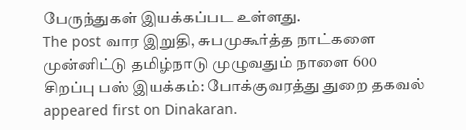பேருந்துகள் இயக்கப்பட உள்ளது.
The post வார இறுதி, சுபமுகூர்த்த நாட்களை முன்னிட்டு தமிழ்நாடு முழுவதும் நாளை 600 சிறப்பு பஸ் இயக்கம்: போக்குவரத்து துறை தகவல் appeared first on Dinakaran.